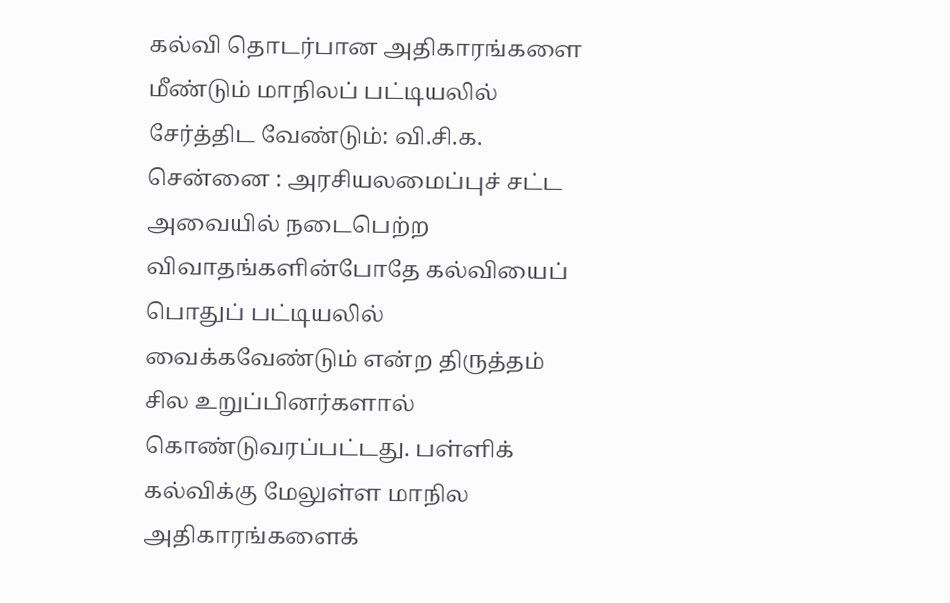கல்வி தொடர்பான அதிகாரங்களை மீண்டும் மாநிலப் பட்டியலில் சேர்த்திட வேண்டும்: வி.சி.க.
சென்னை : அரசியலமைப்புச் சட்ட அவையில் நடைபெற்ற விவாதங்களின்போதே கல்வியைப் பொதுப் பட்டியலில் வைக்கவேண்டும் என்ற திருத்தம் சில உறுப்பினர்களால் கொண்டுவரப்பட்டது. பள்ளிக் கல்விக்கு மேலுள்ள மாநில அதிகாரங்களைக்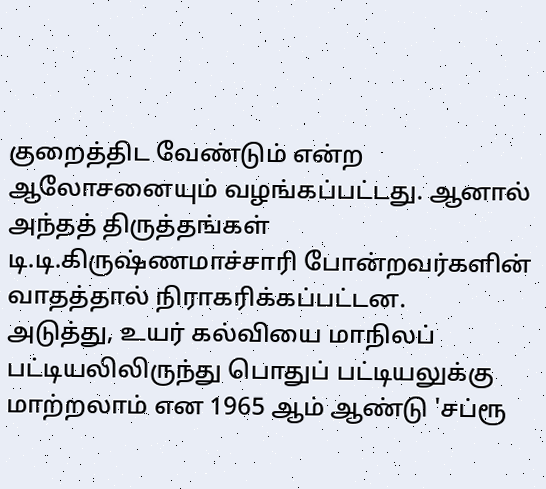குறைத்திட வேண்டும் என்ற ஆலோசனையும் வழங்கப்பட்டது. ஆனால் அந்தத் திருத்தங்கள் டி.டி.கிருஷ்ணமாச்சாரி போன்றவர்களின் வாதத்தால் நிராகரிக்கப்பட்டன.
அடுத்து, உயர் கல்வியை மாநிலப் பட்டியலிலிருந்து பொதுப் பட்டியலுக்கு மாற்றலாம் என 1965 ஆம் ஆண்டு 'சப்ரூ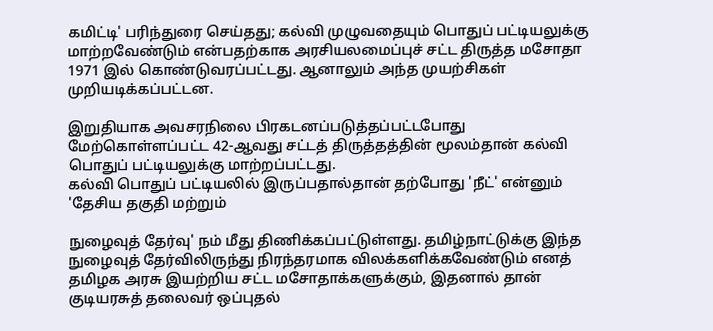கமிட்டி' பரிந்துரை செய்தது; கல்வி முழுவதையும் பொதுப் பட்டியலுக்கு மாற்றவேண்டும் என்பதற்காக அரசியலமைப்புச் சட்ட திருத்த மசோதா 1971 இல் கொண்டுவரப்பட்டது. ஆனாலும் அந்த முயற்சிகள் முறியடிக்கப்பட்டன.

இறுதியாக அவசரநிலை பிரகடனப்படுத்தப்பட்டபோது மேற்கொள்ளப்பட்ட 42-ஆவது சட்டத் திருத்தத்தின் மூலம்தான் கல்வி பொதுப் பட்டியலுக்கு மாற்றப்பட்டது.
கல்வி பொதுப் பட்டியலில் இருப்பதால்தான் தற்போது 'நீட்' என்னும் 'தேசிய தகுதி மற்றும்

நுழைவுத் தேர்வு' நம் மீது திணிக்கப்பட்டுள்ளது. தமிழ்நாட்டுக்கு இந்த நுழைவுத் தேர்விலிருந்து நிரந்தரமாக விலக்களிக்கவேண்டும் எனத் தமிழக அரசு இயற்றிய சட்ட மசோதாக்களுக்கும், இதனால் தான் குடியரசுத் தலைவர் ஒப்புதல்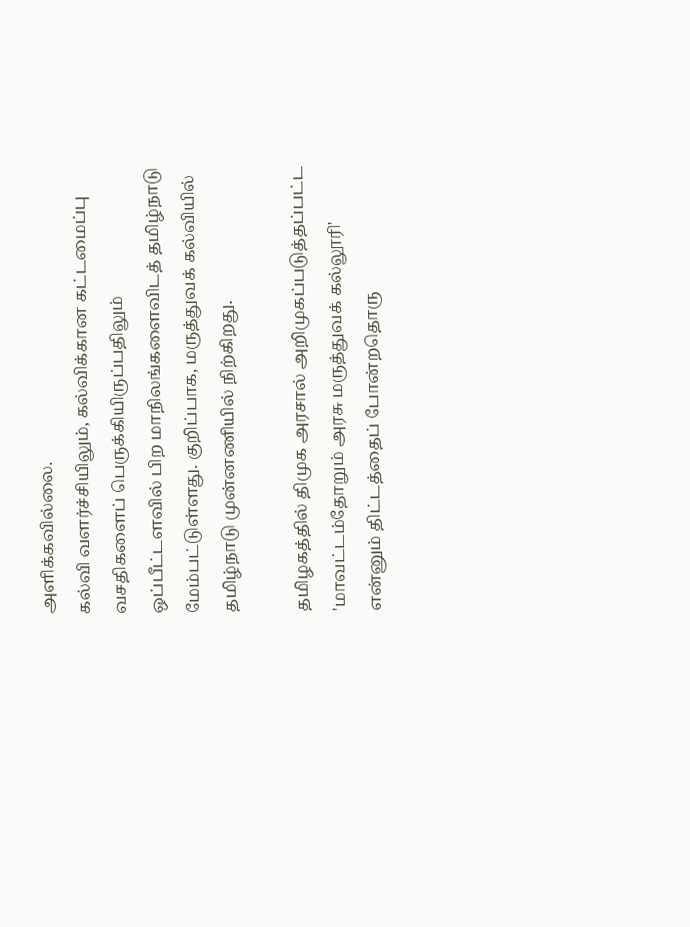அளிக்கவில்லை.
கல்வி வளர்ச்சியிலும், கல்விக்கான கட்டமைப்பு வசதிகளைப் பெருக்கியிருப்பதிலும் ஒப்பீட்டளவில் பிற மாநிலங்களைவிடத் தமிழ்நாடு மேம்பட்டுள்ளது. குறிப்பாக, மருத்துவக் கல்வியில் தமிழ்நாடு முன்னணியில் நிற்கிறது.

தமிழகத்தில் திமுக அரசால் அறிமுகப்படுத்தப்பட்ட 'மாவட்டம்தோறும் அரசு மருத்துவக் கல்லூரி' என்னும் திட்டத்தைப் போன்றதொரு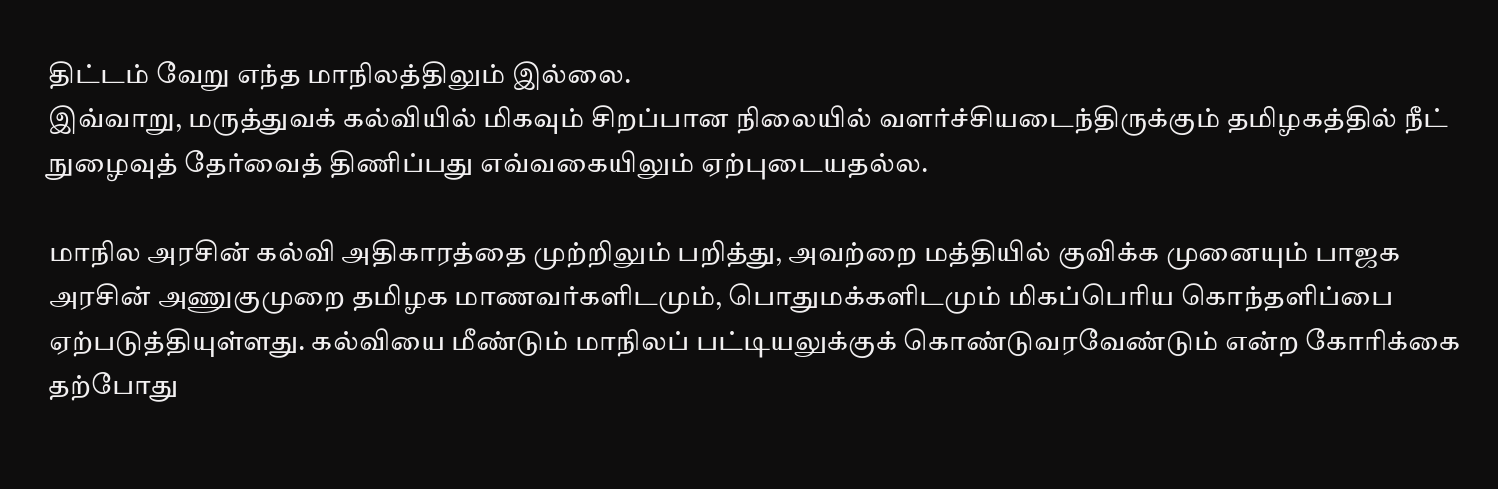திட்டம் வேறு எந்த மாநிலத்திலும் இல்லை.
இவ்வாறு, மருத்துவக் கல்வியில் மிகவும் சிறப்பான நிலையில் வளர்ச்சியடைந்திருக்கும் தமிழகத்தில் நீட் நுழைவுத் தேர்வைத் திணிப்பது எவ்வகையிலும் ஏற்புடையதல்ல.

மாநில அரசின் கல்வி அதிகாரத்தை முற்றிலும் பறித்து, அவற்றை மத்தியில் குவிக்க முனையும் பாஜக அரசின் அணுகுமுறை தமிழக மாணவர்களிடமும், பொதுமக்களிடமும் மிகப்பெரிய கொந்தளிப்பை ஏற்படுத்தியுள்ளது. கல்வியை மீண்டும் மாநிலப் பட்டியலுக்குக் கொண்டுவரவேண்டும் என்ற கோரிக்கை தற்போது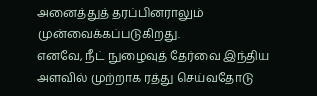அனைத்துத் தரப்பினராலும் முன்வைக்கப்படுகிறது.
எனவே, நீட் நுழைவுத் தேர்வை இந்திய அளவில் முற்றாக ரத்து செய்வதோடு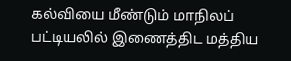கல்வியை மீண்டும் மாநிலப் பட்டியலில் இணைத்திட மத்திய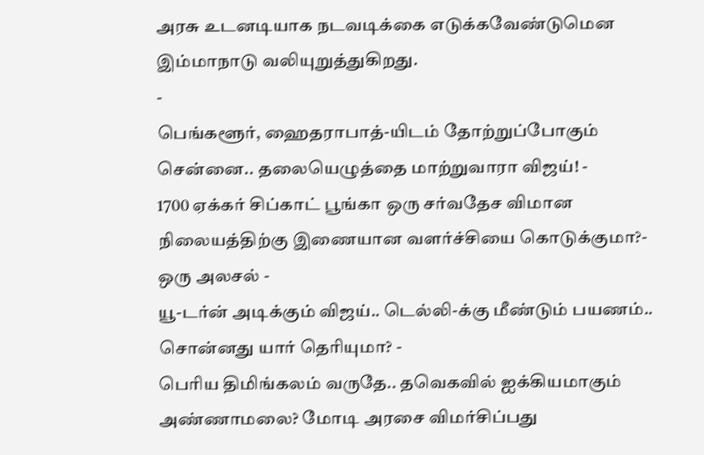அரசு உடனடியாக நடவடிக்கை எடுக்கவேண்டுமென இம்மாநாடு வலியுறுத்துகிறது.
-
பெங்களூர், ஹைதராபாத்-யிடம் தோற்றுப்போகும் சென்னை.. தலையெழுத்தை மாற்றுவாரா விஜய்! -
1700 ஏக்கர் சிப்காட் பூங்கா ஒரு சர்வதேச விமான நிலையத்திற்கு இணையான வளர்ச்சியை கொடுக்குமா?- ஒரு அலசல் -
யூ-டர்ன் அடிக்கும் விஜய்.. டெல்லி-க்கு மீண்டும் பயணம்.. சொன்னது யார் தெரியுமா? -
பெரிய திமிங்கலம் வருதே.. தவெகவில் ஐக்கியமாகும் அண்ணாமலை? மோடி அரசை விமர்சிப்பது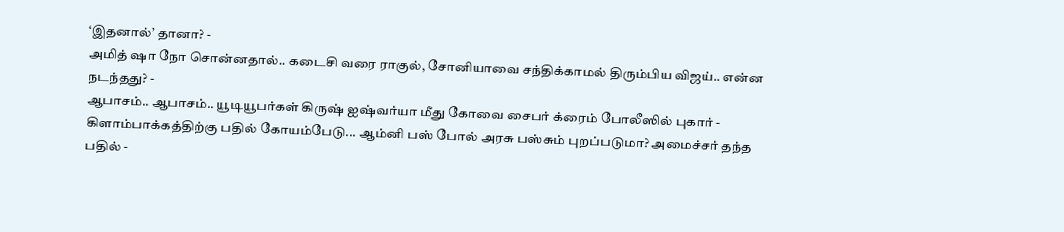‘இதனால்’ தானா? -
அமித் ஷா நோ சொன்னதால்.. கடைசி வரை ராகுல், சோனியாவை சந்திக்காமல் திரும்பிய விஜய்.. என்ன நடந்தது? -
ஆபாசம்.. ஆபாசம்.. யூடியூபர்கள் கிருஷ் ஐஷ்வர்யா மீது கோவை சைபர் க்ரைம் போலீஸில் புகார் -
கிளாம்பாக்கத்திற்கு பதில் கோயம்பேடு... ஆம்னி பஸ் போல் அரசு பஸ்சும் புறப்படுமா? அமைச்சர் தந்த பதில் -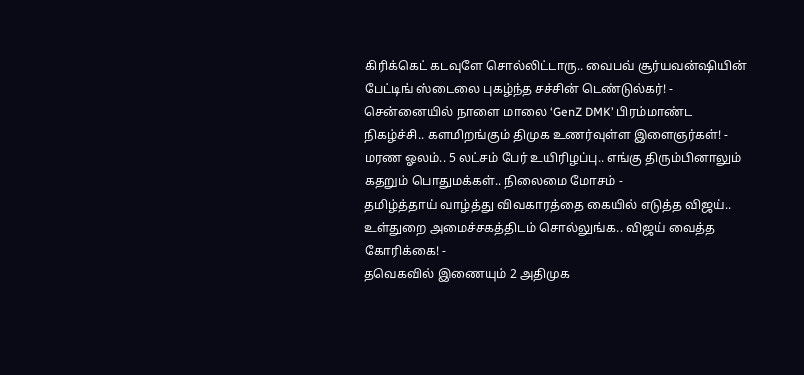கிரிக்கெட் கடவுளே சொல்லிட்டாரு.. வைபவ் சூர்யவன்ஷியின் பேட்டிங் ஸ்டைலை புகழ்ந்த சச்சின் டெண்டுல்கர்! -
சென்னையில் நாளை மாலை ‘GenZ DMK’ பிரம்மாண்ட நிகழ்ச்சி.. களமிறங்கும் திமுக உணர்வுள்ள இளைஞர்கள்! -
மரண ஓலம்.. 5 லட்சம் பேர் உயிரிழப்பு.. எங்கு திரும்பினாலும் கதறும் பொதுமக்கள்.. நிலைமை மோசம் -
தமிழ்த்தாய் வாழ்த்து விவகாரத்தை கையில் எடுத்த விஜய்.. உள்துறை அமைச்சகத்திடம் சொல்லுங்க.. விஜய் வைத்த கோரிக்கை! -
தவெகவில் இணையும் 2 அதிமுக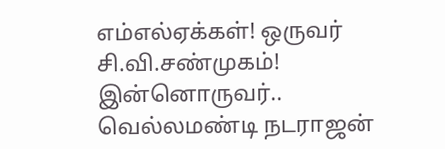எம்எல்ஏக்கள்! ஒருவர் சி.வி.சண்முகம்! இன்னொருவர்.. வெல்லமண்டி நடராஜன்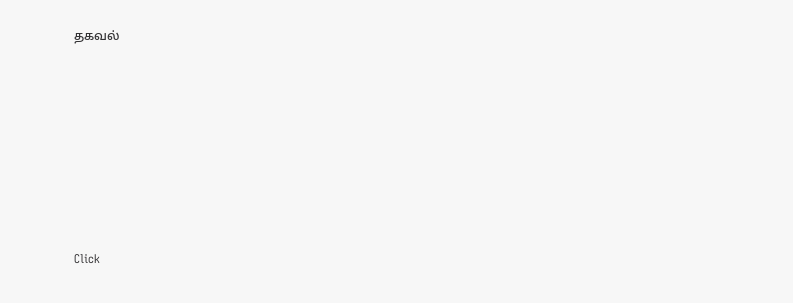தகவல்












Click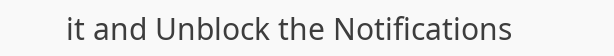it and Unblock the Notifications